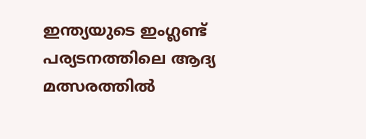ഇന്ത്യയുടെ ഇംഗ്ലണ്ട് പര്യടനത്തിലെ ആദ്യ മത്സരത്തില്‍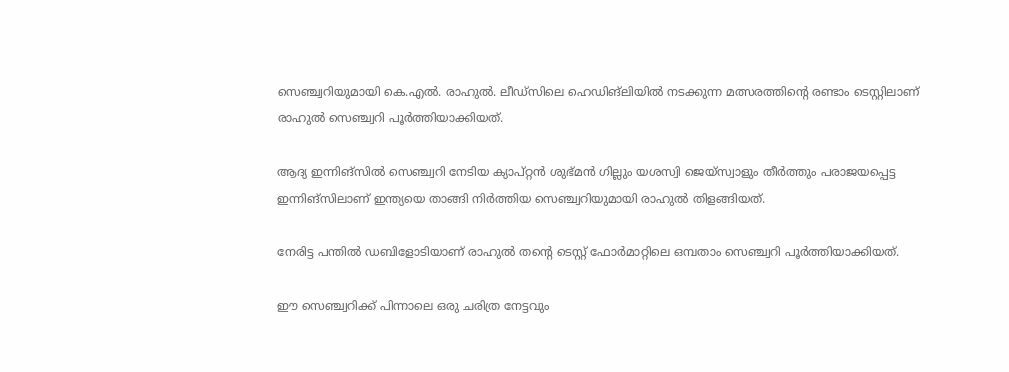സെഞ്ച്വറിയുമായി കെ.എല്‍. രാഹുല്‍. ലീഡ്‌സിലെ ഹെഡിങ്‌ലിയില്‍ നടക്കുന്ന മത്സരത്തിന്റെ രണ്ടാം ടെസ്റ്റിലാണ് രാഹുല്‍ സെഞ്ച്വറി പൂര്‍ത്തിയാക്കിയത്.

ആദ്യ ഇന്നിങ്‌സില്‍ സെഞ്ച്വറി നേടിയ ക്യാപ്റ്റന്‍ ശുഭ്മന്‍ ഗില്ലും യശസ്വി ജെയ്‌സ്വാളും തീര്‍ത്തും പരാജയപ്പെട്ട ഇന്നിങ്‌സിലാണ് ഇന്ത്യയെ താങ്ങി നിര്‍ത്തിയ സെഞ്ച്വറിയുമായി രാഹുല്‍ തിളങ്ങിയത്.

നേരിട്ട പന്തില്‍ ഡബിളോടിയാണ് രാഹുല്‍ തന്റെ ടെസ്റ്റ് ഫോര്‍മാറ്റിലെ ഒമ്പതാം സെഞ്ച്വറി പൂര്‍ത്തിയാക്കിയത്.

ഈ സെഞ്ച്വറിക്ക് പിന്നാലെ ഒരു ചരിത്ര നേട്ടവും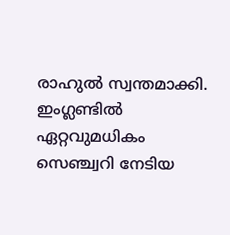രാഹുല്‍ സ്വന്തമാക്കി. ഇംഗ്ലണ്ടില്‍ ഏറ്റവുമധികം സെഞ്ച്വറി നേടിയ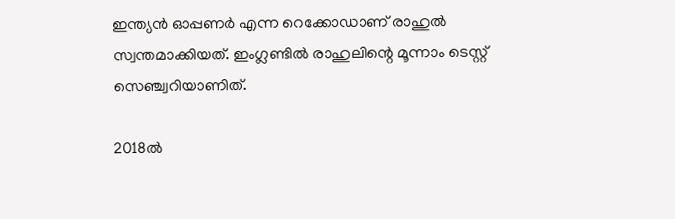ഇന്ത്യന്‍ ഓപ്പണര്‍ എന്ന റെക്കോഡാണ് രാഹുല്‍ സ്വന്തമാക്കിയത്. ഇംഗ്ലണ്ടില്‍ രാഹുലിന്റെ മൂന്നാം ടെസ്റ്റ് സെഞ്ച്വറിയാണിത്.

2018ല്‍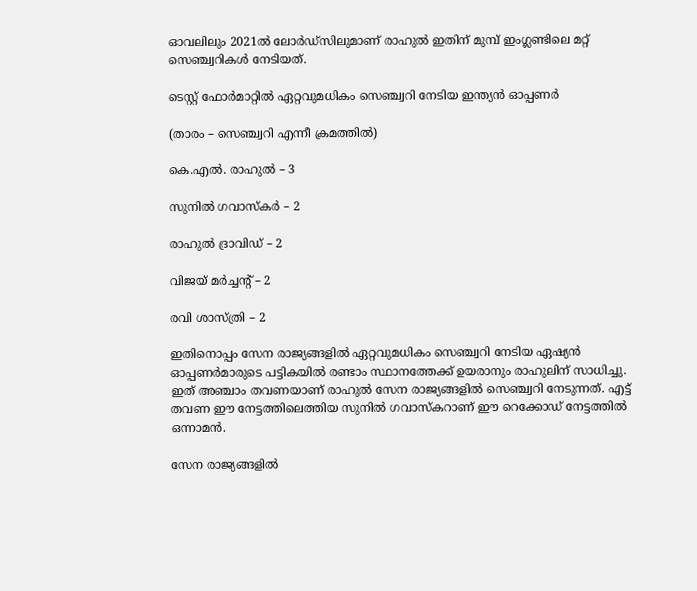ഓവലിലും 2021ല്‍ ലോര്‍ഡ്‌സിലുമാണ് രാഹുല്‍ ഇതിന് മുമ്പ് ഇംഗ്ലണ്ടിലെ മറ്റ് സെഞ്ച്വറികള്‍ നേടിയത്.

ടെസ്റ്റ് ഫോര്‍മാറ്റില്‍ ഏറ്റവുമധികം സെഞ്ച്വറി നേടിയ ഇന്ത്യന്‍ ഓപ്പണര്‍

(താരം – സെഞ്ച്വറി എന്നീ ക്രമത്തില്‍)

കെ.എല്‍. രാഹുല്‍ – 3

സുനില്‍ ഗവാസ്‌കര്‍ – 2

രാഹുല്‍ ദ്രാവിഡ് – 2

വിജയ് മര്‍ച്ചന്റ് – 2

രവി ശാസ്ത്രി – 2

ഇതിനൊപ്പം സേന രാജ്യങ്ങളില്‍ ഏറ്റവുമധികം സെഞ്ച്വറി നേടിയ ഏഷ്യന്‍ ഓപ്പണര്‍മാരുടെ പട്ടികയില്‍ രണ്ടാം സ്ഥാനത്തേക്ക് ഉയരാനും രാഹുലിന് സാധിച്ചു. ഇത് അഞ്ചാം തവണയാണ് രാഹുല്‍ സേന രാജ്യങ്ങളില്‍ സെഞ്ച്വറി നേടുന്നത്. എട്ട് തവണ ഈ നേട്ടത്തിലെത്തിയ സുനില്‍ ഗവാസ്‌കറാണ് ഈ റെക്കോഡ് നേട്ടത്തില്‍ ഒന്നാമന്‍.

സേന രാജ്യങ്ങളില്‍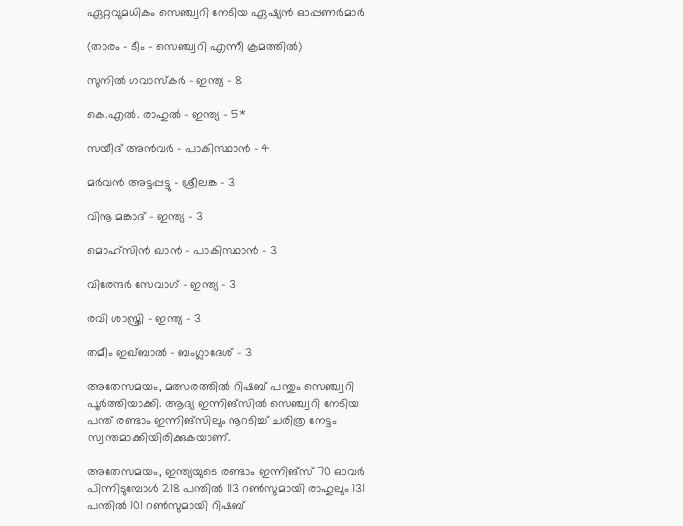ഏറ്റവുമധികം സെഞ്ച്വറി നേടിയ ഏഷ്യന്‍ ഓപ്പണര്‍മാര്‍

(താരം – ടീം – സെഞ്ച്വറി എന്നീ ക്രമത്തില്‍)

സുനില്‍ ഗവാസ്‌കര്‍ – ഇന്ത്യ – 8

കെ.എല്‍. രാഹുല്‍ – ഇന്ത്യ – 5*

സയീദ് അന്‍വര്‍ – പാകിസ്ഥാന്‍ – 4

മര്‍വന്‍ അട്ടപ്പട്ടു – ശ്രീലങ്ക – 3

വിനൂ മങ്കാദ് – ഇന്ത്യ – 3

മൊഹ്‌സിന്‍ ഖാന്‍ – പാകിസ്ഥാന്‍ – 3

വിരേന്ദര്‍ സേവാഗ് – ഇന്ത്യ – 3

രവി ശാസ്ത്രി – ഇന്ത്യ – 3

തമീം ഇഖ്ബാല്‍ – ബംഗ്ലാദേശ് – 3

അതേസമയം, മത്സരത്തില്‍ റിഷബ് പന്തും സെഞ്ച്വറി പൂര്‍ത്തിയാക്കി. ആദ്യ ഇന്നിങ്‌സില്‍ സെഞ്ച്വറി നേടിയ പന്ത് രണ്ടാം ഇന്നിങ്‌സിലും നൂറടിച്ച് ചരിത്ര നേട്ടം സ്വന്തമാക്കിയിരിക്കുകയാണ്.

അതേസമയം, ഇന്ത്യയുടെ രണ്ടാം ഇന്നിങ്‌സ് 70 ഓവര്‍ പിന്നിടുമ്പോള്‍ 218 പന്തില്‍ 113 റണ്‍സുമായി രാഹുലും 131 പന്തില്‍ 101 റണ്‍സുമായി റിഷബ്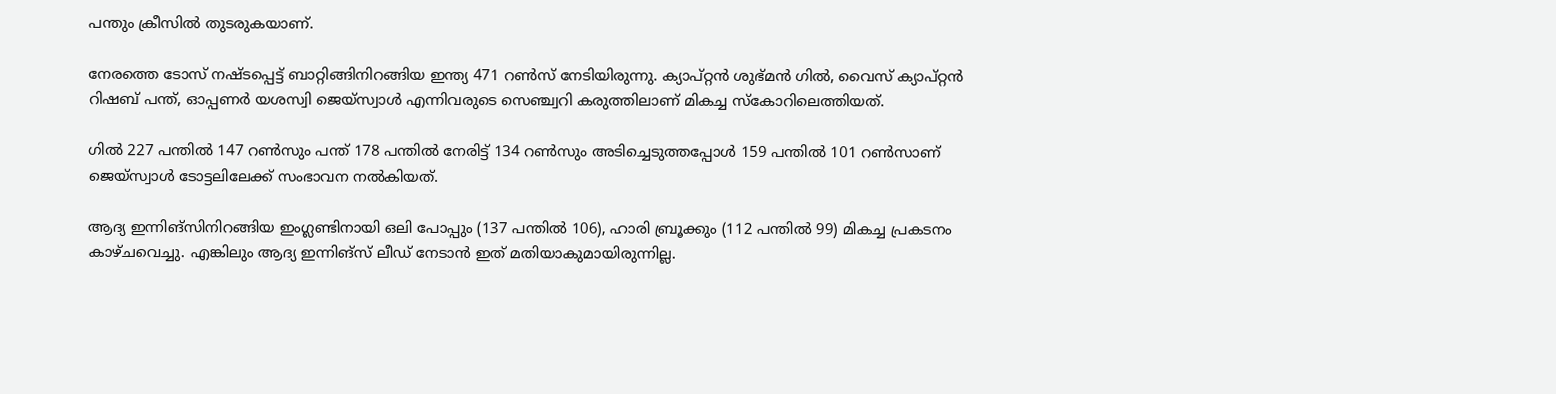പന്തും ക്രീസില്‍ തുടരുകയാണ്.

നേരത്തെ ടോസ് നഷ്ടപ്പെട്ട് ബാറ്റിങ്ങിനിറങ്ങിയ ഇന്ത്യ 471 റണ്‍സ് നേടിയിരുന്നു. ക്യാപ്റ്റന്‍ ശുഭ്മന്‍ ഗില്‍, വൈസ് ക്യാപ്റ്റന്‍ റിഷബ് പന്ത്, ഓപ്പണര്‍ യശസ്വി ജെയ്‌സ്വാള്‍ എന്നിവരുടെ സെഞ്ച്വറി കരുത്തിലാണ് മികച്ച സ്‌കോറിലെത്തിയത്.

ഗില്‍ 227 പന്തില്‍ 147 റണ്‍സും പന്ത് 178 പന്തില്‍ നേരിട്ട് 134 റണ്‍സും അടിച്ചെടുത്തപ്പോള്‍ 159 പന്തില്‍ 101 റണ്‍സാണ് ജെയ്‌സ്വാള്‍ ടോട്ടലിലേക്ക് സംഭാവന നല്‍കിയത്.

ആദ്യ ഇന്നിങ്‌സിനിറങ്ങിയ ഇംഗ്ലണ്ടിനായി ഒലി പോപ്പും (137 പന്തില്‍ 106), ഹാരി ബ്രൂക്കും (112 പന്തില്‍ 99) മികച്ച പ്രകടനം കാഴ്ചവെച്ചു. എങ്കിലും ആദ്യ ഇന്നിങ്‌സ് ലീഡ് നേടാന്‍ ഇത് മതിയാകുമായിരുന്നില്ല.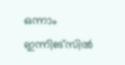ഒന്നാം ഇന്നിങ്‌സില്‍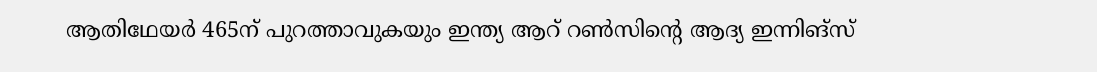ആതിഥേയര്‍ 465ന് പുറത്താവുകയും ഇന്ത്യ ആറ് റണ്‍സിന്റെ ആദ്യ ഇന്നിങ്‌സ്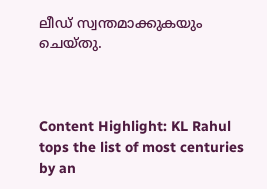ലീഡ് സ്വന്തമാക്കുകയും ചെയ്തു.



Content Highlight: KL Rahul tops the list of most centuries by an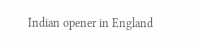Indian opener in England